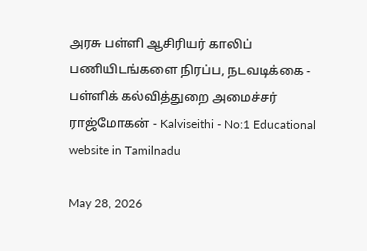அரசு பள்ளி ஆசிரியர் காலிப் பணியிடங்களை நிரப்ப, நடவடிக்கை - பள்ளிக் கல்வித்துறை அமைச்சர் ராஜ்மோகன் - Kalviseithi - No:1 Educational website in Tamilnadu

May 28, 2026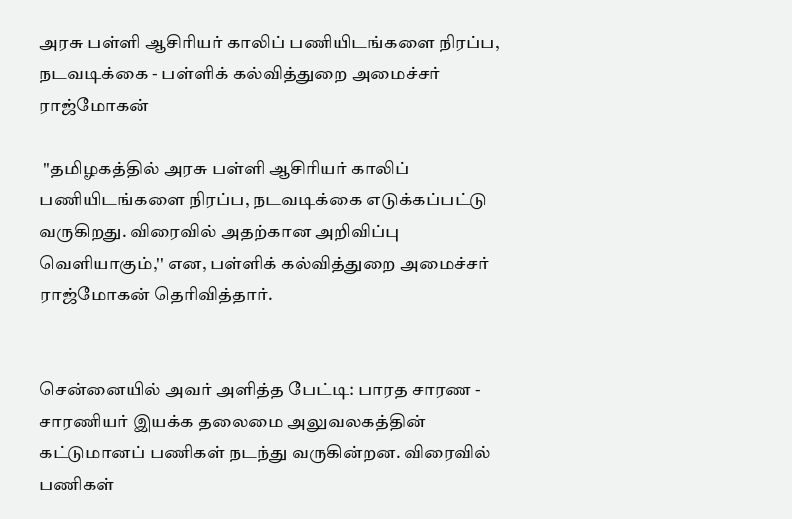அரசு பள்ளி ஆசிரியர் காலிப் பணியிடங்களை நிரப்ப, நடவடிக்கை - பள்ளிக் கல்வித்துறை அமைச்சர் ராஜ்மோகன்

 ''தமிழகத்தில் அரசு பள்ளி ஆசிரியர் காலிப் பணியிடங்களை நிரப்ப, நடவடிக்கை எடுக்கப்பட்டு வருகிறது. விரைவில் அதற்கான அறிவிப்பு வெளியாகும்,'' என, பள்ளிக் கல்வித்துறை அமைச்சர் ராஜ்மோகன் தெரிவித்தார்.


சென்னையில் அவர் அளித்த பேட்டி: பாரத சாரண - சாரணியர் இயக்க தலைமை அலுவலகத்தின் கட்டுமானப் பணிகள் நடந்து வருகின்றன. விரைவில் பணிகள்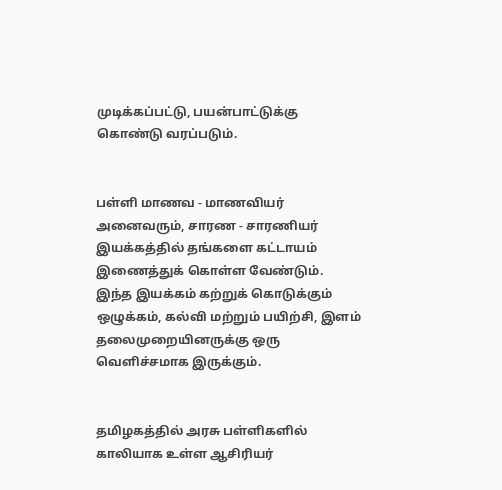முடிக்கப்பட்டு, பயன்பாட்டுக்கு கொண்டு வரப்படும்.


பள்ளி மாணவ - மாணவியர் அனைவரும், சாரண - சாரணியர் இயக்கத்தில் தங்களை கட்டாயம் இணைத்துக் கொள்ள வேண்டும். இந்த இயக்கம் கற்றுக் கொடுக்கும் ஒழுக்கம், கல்வி மற்றும் பயிற்சி, இளம் தலைமுறையினருக்கு ஒரு வெளிச்சமாக இருக்கும்.


தமிழகத்தில் அரசு பள்ளிகளில் காலியாக உள்ள ஆசிரியர்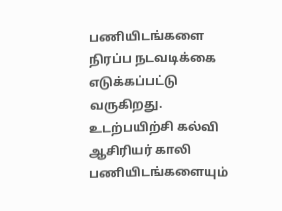பணியிடங்களை நிரப்ப நடவடிக்கை எடுக்கப்பட்டு வருகிறது. உடற்பயிற்சி கல்வி ஆசிரியர் காலி பணியிடங்களையும்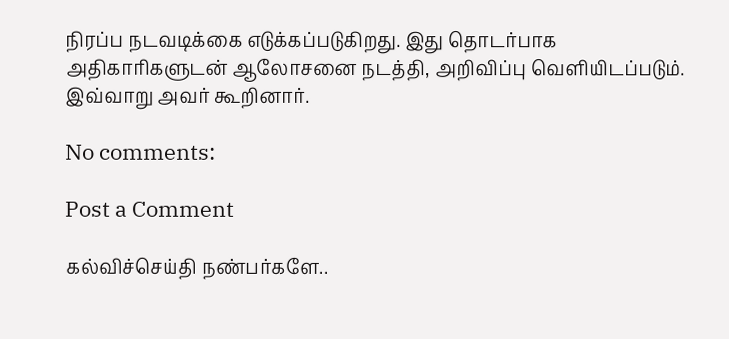நிரப்ப நடவடிக்கை எடுக்கப்படுகிறது. இது தொடர்பாக அதிகாரிகளுடன் ஆலோசனை நடத்தி, அறிவிப்பு வெளியிடப்படும். இவ்வாறு அவர் கூறினார்.

No comments:

Post a Comment

கல்விச்செய்தி நண்பர்களே..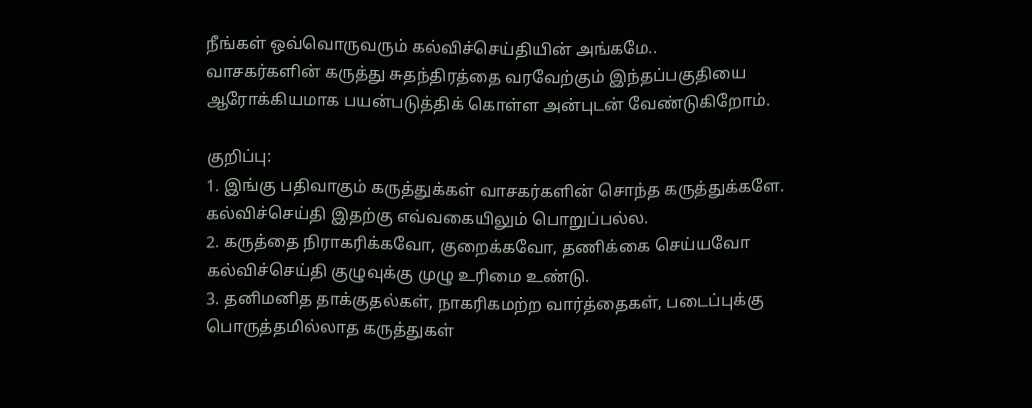நீங்கள் ஒவ்வொருவரும் கல்விச்செய்தியின் அங்கமே..
வாசகர்களின் கருத்து சுதந்திரத்தை வரவேற்கும் இந்தப்பகுதியை ஆரோக்கியமாக பயன்படுத்திக் கொள்ள அன்புடன் வேண்டுகிறோம்.

குறிப்பு:
1. இங்கு பதிவாகும் கருத்துக்கள் வாசகர்களின் சொந்த கருத்துக்களே. கல்விச்செய்தி இதற்கு எவ்வகையிலும் பொறுப்பல்ல.
2. கருத்தை நிராகரிக்கவோ, குறைக்கவோ, தணிக்கை செய்யவோ கல்விச்செய்தி குழுவுக்கு முழு உரிமை உண்டு.
3. தனிமனித தாக்குதல்கள், நாகரிகமற்ற வார்த்தைகள், படைப்புக்கு பொருத்தமில்லாத கருத்துகள்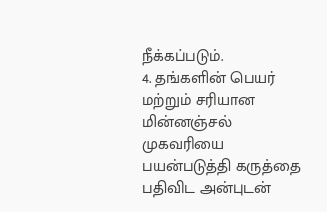நீக்கப்படும்.
4. தங்களின் பெயர் மற்றும் சரியான மின்னஞ்சல் முகவரியை பயன்படுத்தி கருத்தை பதிவிட அன்புடன்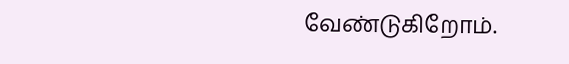வேண்டுகிறோம்.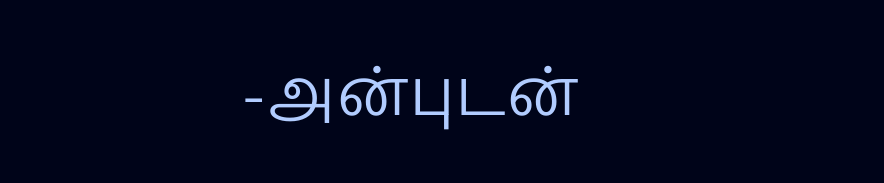-அன்புடன்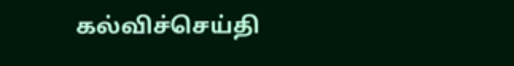கல்விச்செய்தி